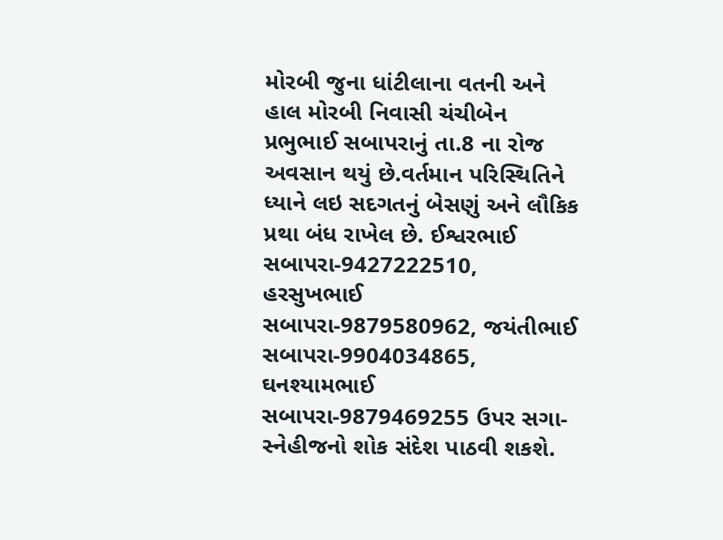મોરબી જુના ધાંટીલાના વતની અને હાલ મોરબી નિવાસી ચંચીબેન પ્રભુભાઈ સબાપરાનું તા.8 ના રોજ અવસાન થયું છે.વર્તમાન પરિસ્થિતિને ધ્યાને લઇ સદગતનું બેસણું અને લૌકિક પ્રથા બંધ રાખેલ છે. ઈશ્વરભાઈ સબાપરા-9427222510, હરસુખભાઈ સબાપરા-9879580962, જયંતીભાઈ સબાપરા-9904034865, ઘનશ્યામભાઈ સબાપરા-9879469255 ઉપર સગા-સ્નેહીજનો શોક સંદેશ પાઠવી શકશે.